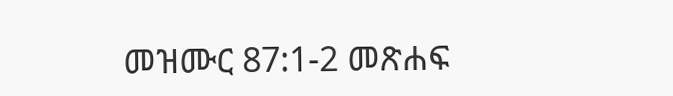መዝሙር 87:1-2 መጽሐፍ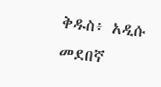ቅዱስ፥ አዲሱ መደበኛ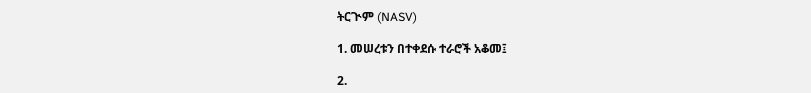ትርጒም (NASV)

1. መሠረቱን በተቀደሱ ተራሮች አቆመ፤

2.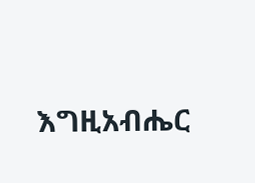እግዚአብሔር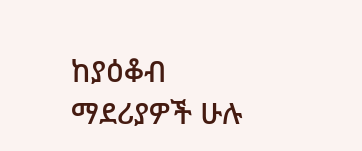ከያዕቆብ ማደሪያዎች ሁሉ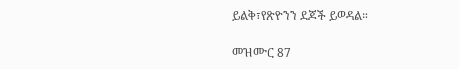ይልቅ፣የጽዮንን ደጆች ይወዳል።

መዝሙር 87